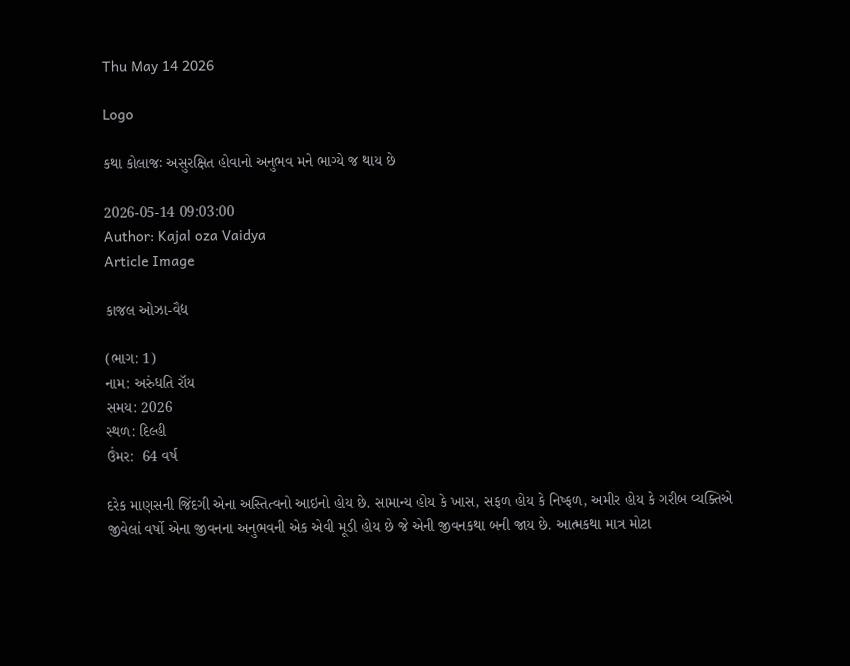Thu May 14 2026

Logo

કથા કોલાજઃ અસુરક્ષિત હોવાનો અનુભવ મને ભાગ્યે જ થાય છે

2026-05-14 09:03:00
Author: Kajal oza Vaidya
Article Image

કાજલ ઓઝા-વૈદ્ય

(ભાગ: 1)
નામ: અરુંધતિ રૉય
સમય: 2026
સ્થળ: દિલ્હી
ઉંમર:  64 વર્ષ

દરેક માણસની જિંદગી એના અસ્તિત્વનો આઇનો હોય છે. સામાન્ય હોય કે ખાસ, સફળ હોય કે નિષ્ફળ, અમીર હોય કે ગરીબ વ્યક્તિએ જીવેલાં વર્ષો એના જીવનના અનુભવની એક એવી મૂડી હોય છે જે એની જીવનકથા બની જાય છે. આત્મકથા માત્ર મોટા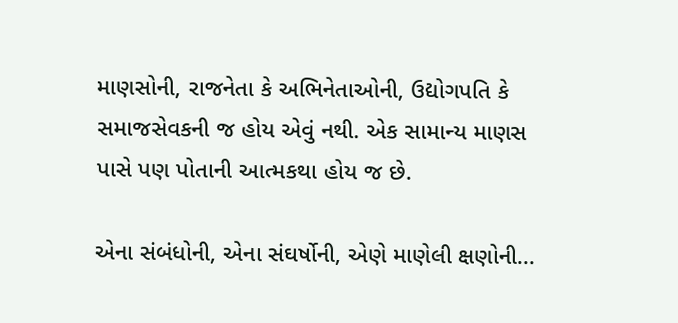માણસોની, રાજનેતા કે અભિનેતાઓની, ઉદ્યોગપતિ કે સમાજસેવકની જ હોય એવું નથી. એક સામાન્ય માણસ પાસે પણ પોતાની આત્મકથા હોય જ છે.

એના સંબંધોની, એના સંઘર્ષોની, એણે માણેલી ક્ષણોની...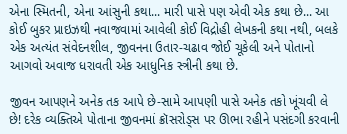એના સ્મિતની, એના આંસુની કથા... મારી પાસે પણ એવી એક કથા છે... આ કોઈ બુકર પ્રાઇઝથી નવાજવામાં આવેલી કોઈ વિદ્રોહી લેખકની કથા નથી, બલકે એક અત્યંત સંવેદનશીલ, જીવનના ઉતાર-ચઢાવ જોઈ ચૂકેલી અને પોતાનો આગવો અવાજ ધરાવતી એક આધુનિક સ્ત્રીની કથા છે.

જીવન આપણને અનેક તક આપે છે-સામે આપણી પાસે અનેક તકો ખૂંચવી લે છે! દરેક વ્યક્તિએ પોતાના જીવનમાં ક્રૉસરોડ્સ પર ઊભા રહીને પસંદગી કરવાની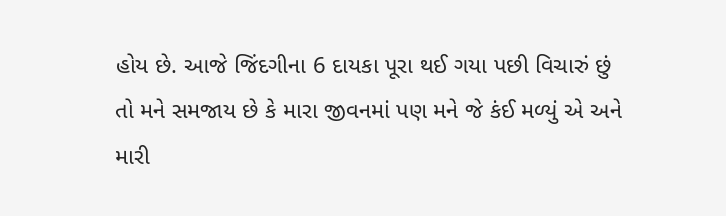હોય છે. આજે જિંદગીના 6 દાયકા પૂરા થઈ ગયા પછી વિચારું છું તો મને સમજાય છે કે મારા જીવનમાં પણ મને જે કંઈ મળ્યું એ અને મારી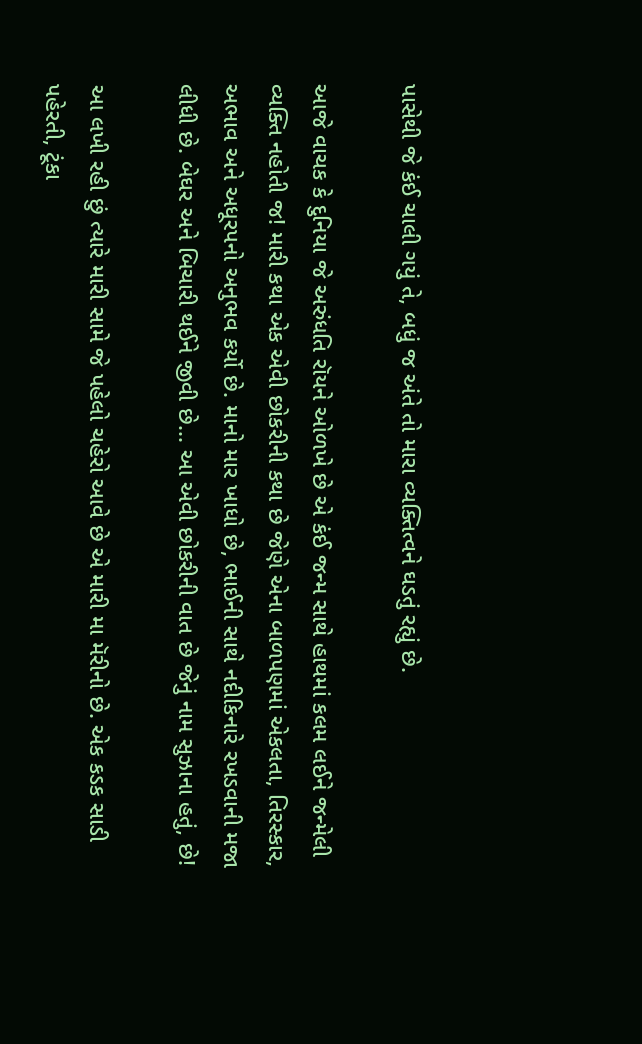પાસેથી જે કંઈ ચાલી ગયું તે, બધું જ અંતે તો મારા વ્યક્તિત્વને ઘડતું રહ્યું છે.

આજે વાચક કે દુનિયા જે અરુંધતિ રૉયને ઓળખે છે એ કંઈ જન્મ સાથે હાથમાં કલમ લઈને જન્મેલી વ્યક્તિ નહોતી જ! મારી કથા એક એવી છોકરીની કથા છે જેણે એના બાળપણમાં એકલતા, તિરસ્કાર, અભાવ અને અધૂરપનો અનુભવ કર્યો છે. માનો માર ખાધો છે, ભાઈની સાથે નદીકિનારે રખડવાની મજા લીધી છે. બેઘર અને બિચારી થઈને જીવી છે... આ એવી છોકરીની વાત છે જેનું નામ સુઝાના હતું, છે!

આ લખી રહી છું ત્યારે મારી સામે જે પહેલો ચહેરો આવે છે એ મારી મા મૅરીનો છે. એક કડક સાડી પહેરતી, ટૂંકા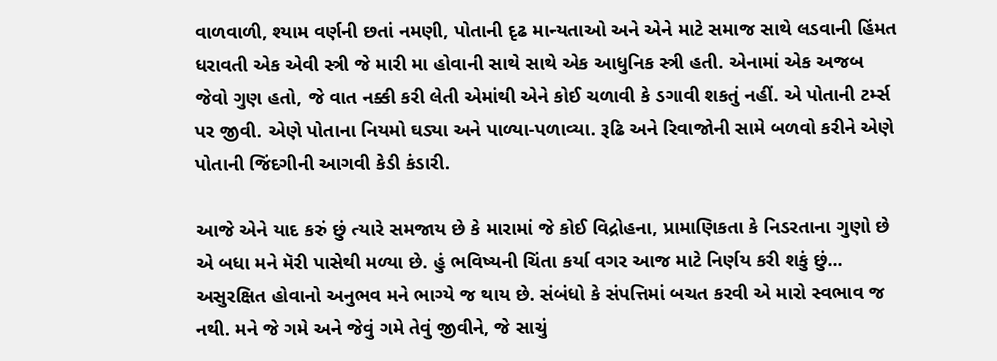વાળવાળી, શ્યામ વર્ણની છતાં નમણી, પોતાની દૃઢ માન્યતાઓ અને એને માટે સમાજ સાથે લડવાની હિંમત ધરાવતી એક એવી સ્ત્રી જે મારી મા હોવાની સાથે સાથે એક આધુનિક સ્ત્રી હતી. એનામાં એક અજબ જેવો ગુણ હતો, જે વાત નક્કી કરી લેતી એમાંથી એને કોઈ ચળાવી કે ડગાવી શકતું નહીં. એ પોતાની ટર્મ્સ પર જીવી. એણે પોતાના નિયમો ઘડ્યા અને પાળ્યા-પળાવ્યા. રૂઢિ અને રિવાજોની સામે બળવો કરીને એણે પોતાની જિંદગીની આગવી કેડી કંડારી.

આજે એને યાદ કરું છું ત્યારે સમજાય છે કે મારામાં જે કોઈ વિદ્રોહના, પ્રામાણિકતા કે નિડરતાના ગુણો છે એ બધા મને મૅરી પાસેથી મળ્યા છે. હું ભવિષ્યની ચિંતા કર્યા વગર આજ માટે નિર્ણય કરી શકું છું... અસુરક્ષિત હોવાનો અનુભવ મને ભાગ્યે જ થાય છે. સંબંધો કે સંપત્તિમાં બચત કરવી એ મારો સ્વભાવ જ નથી. મને જે ગમે અને જેવું ગમે તેવું જીવીને, જે સાચું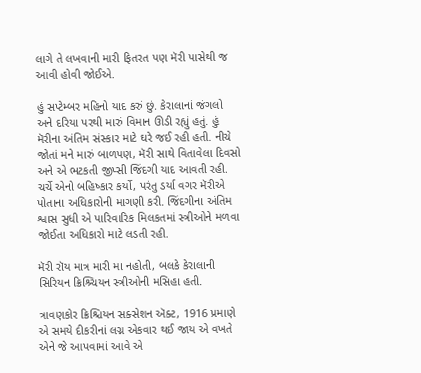લાગે તે લખવાની મારી ફિતરત પણ મૅરી પાસેથી જ આવી હોવી જોઈએ.

હું સપ્ટેમ્બર મહિનો યાદ કરું છું. કેરાલાનાં જંગલો અને દરિયા પરથી મારું વિમાન ઊડી રહ્યું હતું. હું મૅરીના અંતિમ સંસ્કાર માટે ઘરે જઈ રહી હતી. નીચે જોતાં મને મારું બાળપણ, મૅરી સાથે વિતાવેલા દિવસો અને એ ભટકતી જીપ્સી જિંદગી યાદ આવતી રહી. ચર્ચે એનો બહિષ્કાર કર્યો, પરંતુ ડર્યા વગર મૅરીએ પોતાના અધિકારોની માગણી કરી. જિંદગીના અંતિમ શ્વાસ સુધી એ પારિવારિક મિલકતમાં સ્ત્રીઓને મળવા જોઈતા અધિકારો માટે લડતી રહી.

મૅરી રૉય માત્ર મારી મા નહોતી, બલકે કેરાલાની સિરિયન ક્રિશ્ર્ચિયન સ્ત્રીઓની મસિહા હતી.

ત્રાવણકોર ક્રિશ્ચિયન સક્સેશન ઍક્ટ, 1916 પ્રમાણે એ સમયે દીકરીનાં લગ્ન એકવાર થઈ જાય એ વખતે એને જે આપવામાં આવે એ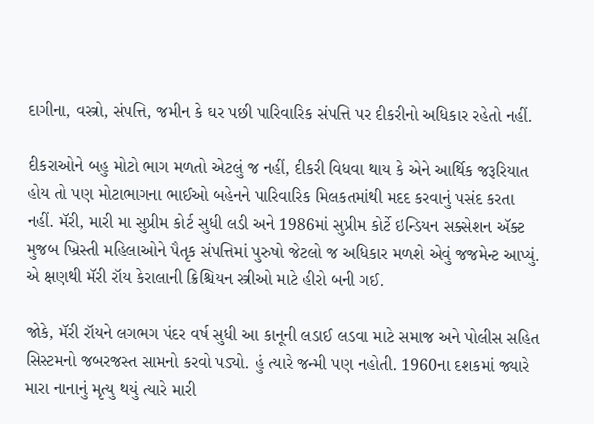દાગીના, વસ્ત્રો, સંપત્તિ, જમીન કે ઘર પછી પારિવારિક સંપત્તિ પર દીકરીનો અધિકાર રહેતો નહીં.

દીકરાઓને બહુ મોટો ભાગ મળતો એટલું જ નહીં, દીકરી વિધવા થાય કે એને આર્થિક જરૂરિયાત હોય તો પણ મોટાભાગના ભાઈઓ બહેનને પારિવારિક મિલકતમાંથી મદદ કરવાનું પસંદ કરતા નહીં. મૅરી, મારી મા સુપ્રીમ કોર્ટ સુધી લડી અને 1986માં સુપ્રીમ કોર્ટે ઇન્ડિયન સક્સેશન ઍક્ટ મુજબ ખ્રિસ્તી મહિલાઓને પૈતૃક સંપત્તિમાં પુરુષો જેટલો જ અધિકાર મળશે એવું જજમેન્ટ આપ્યું. એ ક્ષણથી મૅરી રૉય કેરાલાની ક્રિશ્ચિયન સ્ત્રીઓ માટે હીરો બની ગઈ.

જોકે, મૅરી રૉયને લગભગ પંદર વર્ષ સુધી આ કાનૂની લડાઈ લડવા માટે સમાજ અને પોલીસ સહિત સિસ્ટમનો જબરજસ્ત સામનો કરવો પડ્યો. હું ત્યારે જન્મી પણ નહોતી. 1960ના દશકમાં જ્યારે મારા નાનાનું મૃત્યુ થયું ત્યારે મારી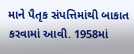માને પૈતૃક સંપત્તિમાંથી બાકાત કરવામાં આવી. 1958માં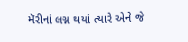મૅરીનાં લગ્ન થયાં ત્યારે એને જે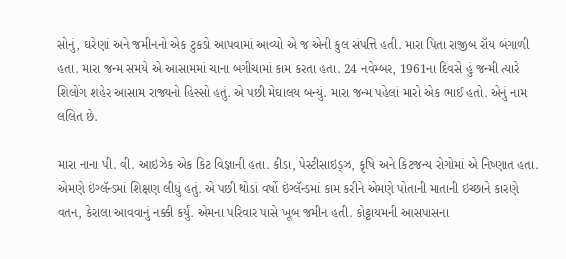સોનું, ઘરેણાં અને જમીનનો એક ટુકડો આપવામાં આવ્યો એ જ એની કુલ સંપત્તિ હતી. મારા પિતા રાજીબ રૉય બંગાળી હતા. મારા જન્મ સમયે એ આસામમાં ચાના બગીચામાં કામ કરતા હતા. 24 નવેમ્બર, 1961ના દિવસે હું જન્મી ત્યારે શિલોંગ શહેર આસામ રાજ્યનો હિસ્સો હતું. એ પછી મેઘાલય બન્યું. મારા જન્મ પહેલાં મારો એક ભાઈ હતો. એનું નામ લલિત છે.

મારા નાના પી. વી. આઇઝેક એક કિટ વિજ્ઞાની હતા. કીડા, પેસ્ટીસાઇડ્ઝ, કૃષિ અને કિટજન્ય રોગોમાં એ નિષ્ણાત હતા. એમણે ઇંગ્લૅન્ડમાં શિક્ષણ લીધું હતું. એ પછી થોડાં વર્ષો ઇંગ્લૅન્ડમાં કામ કરીને એમણે પોતાની માતાની ઇચ્છાને કારણે વતન, કેરાલા આવવાનું નક્કી કર્યું. એમના પરિવાર પાસે ખૂબ જમીન હતી. કોટ્ટાયમની આસપાસના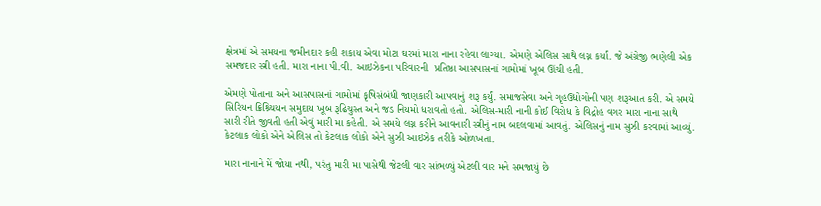ક્ષેત્રમાં એ સમયના જમીનદાર કહી શકાય એવા મોટા ઘરમાં મારા નાના રહેવા લાગ્યા. એમણે એલિસ સાથે લગ્ન કર્યાં. જે અંગ્રેજી ભણેલી એક સમજદાર સ્ત્રી હતી. મારા નાના પી.વી. આઇઝેકના પરિવારની  પ્રતિષ્ઠા આસપાસનાં ગામોમાં ખૂબ ઊંચી હતી.

એમણે પોતાના અને આસપાસનાં ગામોમાં કૃષિસંબંધી જાણકારી આપવાનું શરૂ કર્યું. સમાજસેવા અને ગૃહઉદ્યોગોની પણ શરૂઆત કરી. એ સમયે સિરિયન ક્રિશ્ર્ચિયન સમુદાય ખૂબ રૂઢિચુસ્ત અને જડ નિયમો ધરાવતો હતો. એલિસ-મારી નાની કોઈ વિરોધ કે વિદ્રોહ વગર મારા નાના સાથે સારી રીતે જીવતી હતી એવું મારી મા કહેતી. એ સમયે લગ્ન કરીને આવનારી સ્ત્રીનું નામ બદલવામાં આવતું. એલિસનું નામ સુઝી કરવામાં આવ્યું. કેટલાક લોકો એને એલિસ તો કેટલાક લોકો એને સુઝી આઇઝેક તરીકે ઓળખતા.

મારા નાનાને મેં જોયા નથી, પરંતુ મારી મા પાસેથી જેટલી વાર સાંભળ્યું એટલી વાર મને સમજાયું છે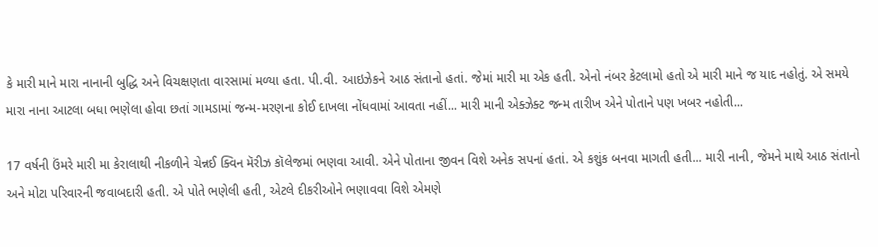કે મારી માને મારા નાનાની બુદ્ધિ અને વિચક્ષણતા વારસામાં મળ્યા હતા. પી.વી. આઇઝેકને આઠ સંતાનો હતાં. જેમાં મારી મા એક હતી. એનો નંબર કેટલામો હતો એ મારી માને જ યાદ નહોતું. એ સમયે મારા નાના આટલા બધા ભણેલા હોવા છતાં ગામડામાં જન્મ-મરણના કોઈ દાખલા નોંધવામાં આવતા નહીં... મારી માની એક્ઝેક્ટ જન્મ તારીખ એને પોતાને પણ ખબર નહોતી...

17 વર્ષની ઉંમરે મારી મા કેરાલાથી નીકળીને ચેન્નઈ ક્વિન મૅરીઝ કૉલેજમાં ભણવા આવી. એને પોતાના જીવન વિશે અનેક સપનાં હતાં. એ કશુંક બનવા માગતી હતી... મારી નાની, જેમને માથે આઠ સંતાનો અને મોટા પરિવારની જવાબદારી હતી. એ પોતે ભણેલી હતી, એટલે દીકરીઓને ભણાવવા વિશે એમણે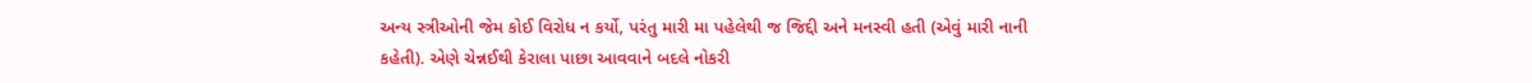અન્ય સ્ત્રીઓની જેમ કોઈ વિરોધ ન કર્યો, પરંતુ મારી મા પહેલેથી જ જિદ્દી અને મનસ્વી હતી (એવું મારી નાની કહેતી). એણે ચેન્નઈથી કેરાલા પાછા આવવાને બદલે નોકરી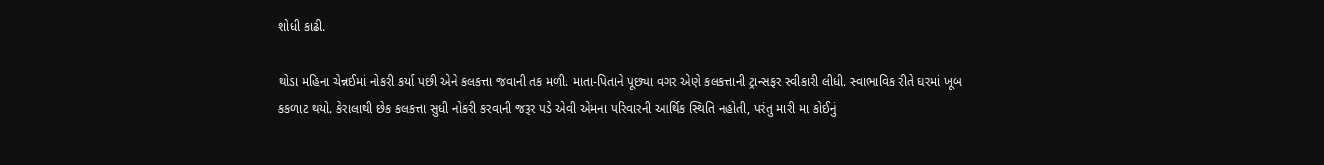શોધી કાઢી.

થોડા મહિના ચેન્નઈમાં નોકરી કર્યા પછી એને કલકત્તા જવાની તક મળી. માતા-પિતાને પૂછ્યા વગર એણે કલકત્તાની ટ્રાન્સફર સ્વીકારી લીધી. સ્વાભાવિક રીતે ઘરમાં ખૂબ કકળાટ થયો. કેરાલાથી છેક કલકત્તા સુધી નોકરી કરવાની જરૂર પડે એવી એમના પરિવારની આર્થિક સ્થિતિ નહોતી, પરંતુ મારી મા કોઈનું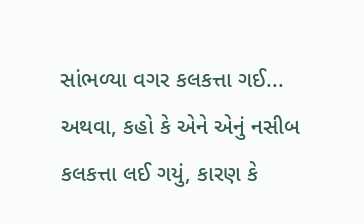સાંભળ્યા વગર કલકત્તા ગઈ... અથવા, કહો કે એને એનું નસીબ કલકત્તા લઈ ગયું, કારણ કે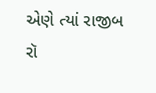એણે ત્યાં રાજીબ રૉ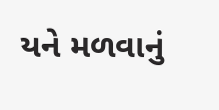યને મળવાનું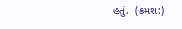હતું.  (ક્રમશ:)